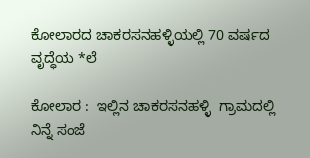ಕೋಲಾರದ ಚಾಕರಸನಹಳ್ಳಿಯಲ್ಲಿ 70 ವರ್ಷದ ವೃದ್ಧೆಯ *ಲೆ

ಕೋಲಾರ :  ಇಲ್ಲಿನ ಚಾಕರಸನಹಳ್ಳಿ  ಗ್ರಾಮದಲ್ಲಿ ನಿನ್ನೆ ಸಂಜೆ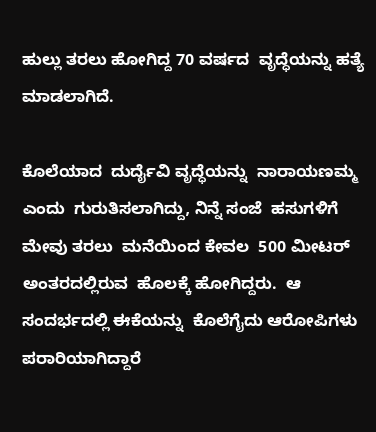ಹುಲ್ಲು ತರಲು ಹೋಗಿದ್ದ 70 ವರ್ಷದ  ವೃದ್ಧೆಯನ್ನು ಹತ್ಯೆ ಮಾಡಲಾಗಿದೆ.

ಕೊಲೆಯಾದ  ದುರ್ದೈವಿ ವೃದ್ಧೆಯನ್ನು  ನಾರಾಯಣಮ್ಮ ಎಂದು  ಗುರುತಿಸಲಾಗಿದ್ದು, ನಿನ್ನೆ ಸಂಜೆ  ಹಸುಗಳಿಗೆ ಮೇವು ತರಲು  ಮನೆಯಿಂದ ಕೇವಲ  500 ಮೀಟರ್ ಅಂತರದಲ್ಲಿರುವ  ಹೊಲಕ್ಕೆ ಹೋಗಿದ್ದರು.  ಆ ಸಂದರ್ಭದಲ್ಲಿ ಈಕೆಯನ್ನು  ಕೊಲೆಗೈದು ಆರೋಪಿಗಳು ಪರಾರಿಯಾಗಿದ್ದಾರೆ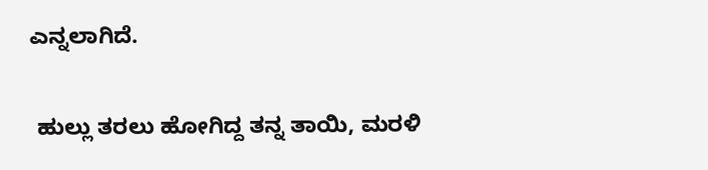ಎನ್ನಲಾಗಿದೆ.

 ಹುಲ್ಲು ತರಲು ಹೋಗಿದ್ದ ತನ್ನ ತಾಯಿ, ಮರಳಿ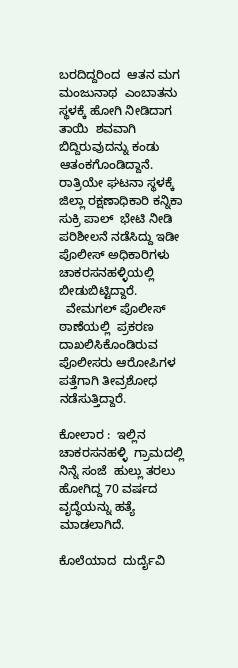ಬರದಿದ್ದರಿಂದ  ಆತನ ಮಗ ಮಂಜುನಾಥ  ಎಂಬಾತನು  ಸ್ಥಳಕ್ಕೆ ಹೋಗಿ ನೀಡಿದಾಗ  ತಾಯಿ  ಶವವಾಗಿ ಬಿದ್ದಿರುವುದನ್ನು ಕಂಡು ಆತಂಕಗೊಂಡಿದ್ದಾನೆ. ರಾತ್ರಿಯೇ ಘಟನಾ ಸ್ಥಳಕ್ಕೆ ಜಿಲ್ಲಾ ರಕ್ಷಣಾಧಿಕಾರಿ ಕನ್ನಿಕಾ ಸುಕ್ರಿ ಪಾಲ್  ಭೇಟಿ ನೀಡಿ  ಪರಿಶೀಲನೆ ನಡೆಸಿದ್ದು ಇಡೀ ಪೊಲೀಸ್ ಅಧಿಕಾರಿಗಳು ಚಾಕರಸನಹಳ್ಳಿಯಲ್ಲಿ   ಬೀಡುಬಿಟ್ಟಿದ್ದಾರೆ.
  ವೇಮಗಲ್ ಪೊಲೀಸ್ ಠಾಣೆಯಲ್ಲಿ  ಪ್ರಕರಣ ದಾಖಲಿಸಿಕೊಂಡಿರುವ ಪೊಲೀಸರು ಆರೋಪಿಗಳ ಪತ್ತೆಗಾಗಿ ತೀವ್ರಶೋಧ ನಡೆಸುತ್ತಿದ್ದಾರೆ.

ಕೋಲಾರ :  ಇಲ್ಲಿನ ಚಾಕರಸನಹಳ್ಳಿ  ಗ್ರಾಮದಲ್ಲಿ ನಿನ್ನೆ ಸಂಜೆ  ಹುಲ್ಲು ತರಲು ಹೋಗಿದ್ದ 70 ವರ್ಷದ  ವೃದ್ಧೆಯನ್ನು ಹತ್ಯೆ ಮಾಡಲಾಗಿದೆ.

ಕೊಲೆಯಾದ  ದುರ್ದೈವಿ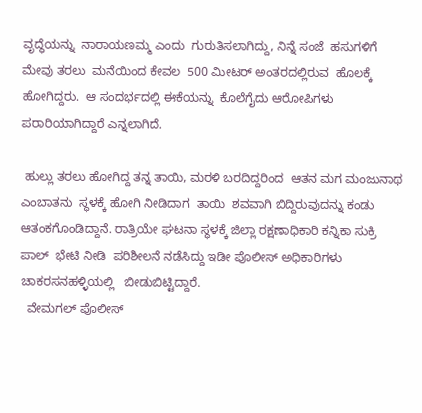ವೃದ್ಧೆಯನ್ನು  ನಾರಾಯಣಮ್ಮ ಎಂದು  ಗುರುತಿಸಲಾಗಿದ್ದು, ನಿನ್ನೆ ಸಂಜೆ  ಹಸುಗಳಿಗೆ ಮೇವು ತರಲು  ಮನೆಯಿಂದ ಕೇವಲ  500 ಮೀಟರ್ ಅಂತರದಲ್ಲಿರುವ  ಹೊಲಕ್ಕೆ ಹೋಗಿದ್ದರು.  ಆ ಸಂದರ್ಭದಲ್ಲಿ ಈಕೆಯನ್ನು  ಕೊಲೆಗೈದು ಆರೋಪಿಗಳು ಪರಾರಿಯಾಗಿದ್ದಾರೆ ಎನ್ನಲಾಗಿದೆ.

 ಹುಲ್ಲು ತರಲು ಹೋಗಿದ್ದ ತನ್ನ ತಾಯಿ, ಮರಳಿ ಬರದಿದ್ದರಿಂದ  ಆತನ ಮಗ ಮಂಜುನಾಥ  ಎಂಬಾತನು  ಸ್ಥಳಕ್ಕೆ ಹೋಗಿ ನೀಡಿದಾಗ  ತಾಯಿ  ಶವವಾಗಿ ಬಿದ್ದಿರುವುದನ್ನು ಕಂಡು ಆತಂಕಗೊಂಡಿದ್ದಾನೆ. ರಾತ್ರಿಯೇ ಘಟನಾ ಸ್ಥಳಕ್ಕೆ ಜಿಲ್ಲಾ ರಕ್ಷಣಾಧಿಕಾರಿ ಕನ್ನಿಕಾ ಸುಕ್ರಿ ಪಾಲ್  ಭೇಟಿ ನೀಡಿ  ಪರಿಶೀಲನೆ ನಡೆಸಿದ್ದು ಇಡೀ ಪೊಲೀಸ್ ಅಧಿಕಾರಿಗಳು ಚಾಕರಸನಹಳ್ಳಿಯಲ್ಲಿ   ಬೀಡುಬಿಟ್ಟಿದ್ದಾರೆ.
  ವೇಮಗಲ್ ಪೊಲೀಸ್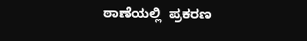ಠಾಣೆಯಲ್ಲಿ  ಪ್ರಕರಣ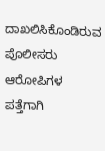ದಾಖಲಿಸಿಕೊಂಡಿರುವ ಪೊಲೀಸರು ಆರೋಪಿಗಳ ಪತ್ತೆಗಾಗಿ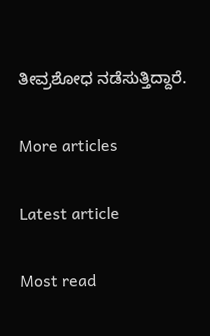ತೀವ್ರಶೋಧ ನಡೆಸುತ್ತಿದ್ದಾರೆ.

More articles

Latest article

Most read